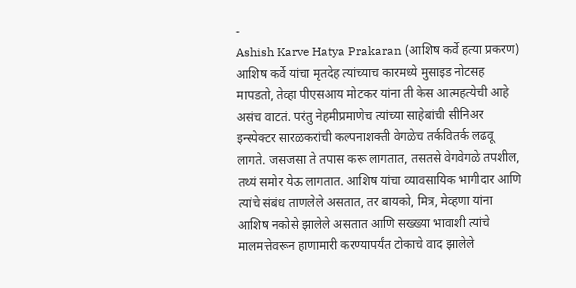-
Ashish Karve Hatya Prakaran (आशिष कर्वे हत्या प्रकरण)
आशिष कर्वे यांचा मृतदेह त्यांच्याच कारमध्ये मुसाइड नोटसह मापडतो, तेव्हा पीएसआय मोटकर यांना ती केस आत्महत्येची आहे असंच वाटतं. परंतु नेहमीप्रमाणेच त्यांच्या साहेबांची सीनिअर इन्स्पेक्टर सारळकरांची कल्पनाशक्ती वेगळेच तर्कवितर्क लढवू लागते. जसजसा ते तपास करू लागतात, तसतसे वेगवेगळे तपशील, तथ्यं समोर येऊ लागतात. आशिष यांचा व्यावसायिक भागीदार आणि त्यांचे संबंध ताणलेले असतात, तर बायको, मित्र, मेव्हणा यांना आशिष नकोसे झालेले असतात आणि सख्ख्या भावाशी त्यांचे मालमत्तेवरून हाणामारी करण्यापर्यंत टोकाचे वाद झालेले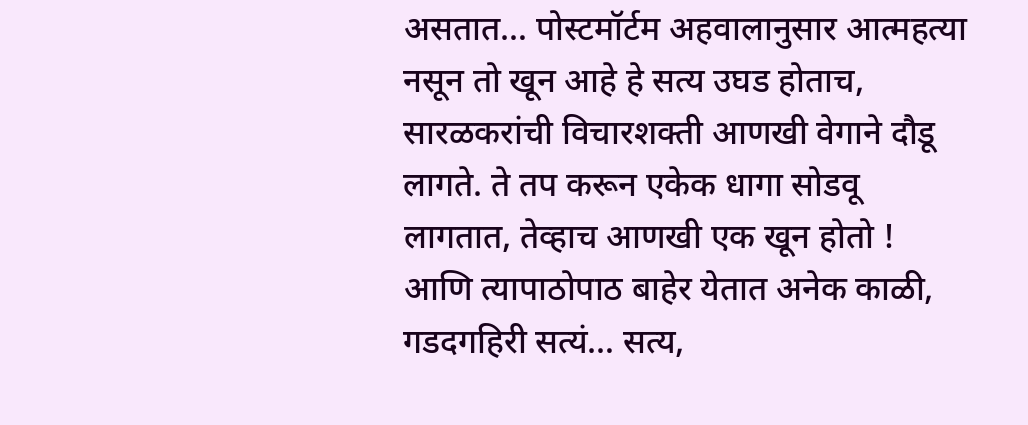असतात… पोस्टमॉर्टम अहवालानुसार आत्महत्या नसून तो खून आहे हे सत्य उघड होताच, सारळकरांची विचारशक्ती आणखी वेगाने दौडू लागते. ते तप करून एकेक धागा सोडवू लागतात, तेव्हाच आणखी एक खून होतो ! आणि त्यापाठोपाठ बाहेर येतात अनेक काळी, गडदगहिरी सत्यं… सत्य,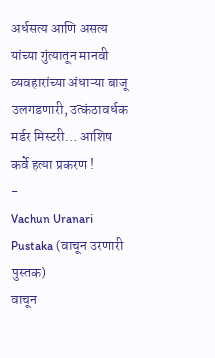अर्धसत्य आणि असत्य यांच्या गुंत्यातून मानवी व्यवहारांच्या अंधाऱ्या बाजू उलगडणारी, उत्कंठावर्धक मर्डर मिस्टरी… आशिष कर्वे हत्या प्रकरण !
-
Vachun Uranari Pustaka (वाचून उरणारी पुस्तक)
वाचून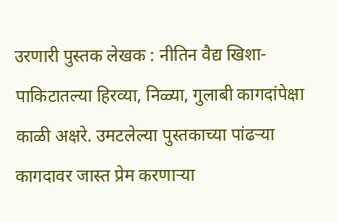उरणारी पुस्तक लेखक : नीतिन वैद्य खिशा-पाकिटातल्या हिरव्या, निळ्या, गुलाबी कागदांपेक्षा काळी अक्षरे. उमटलेल्या पुस्तकाच्या पांढऱ्या कागदावर जास्त प्रेम करणाऱ्या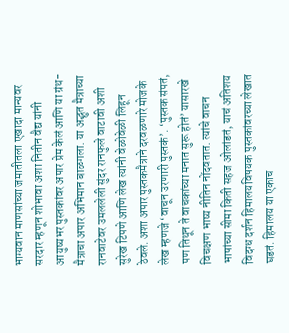भाग्यवान माणसांच्या जमातीतला एखादा मान्यवर सरदार म्हणून शोभावा अशा नितीन वैद्य यांनी आयुष्यभर पुस्तकांवर अपार प्रेम केलं आणि या ग्रंथ-मैत्राचा अपार अभिमान बाळगला. या अद्भुत मैत्राच्या रानवाटेवर उमललेली सुंदर रानफुले वाटावी अशी सुरेख टिपणे आणि लेख त्यांनी वेळोवेळी लिहून ठेवले. अशा अपार पुस्तकमैत्राने दरवळणारे मोजके लेख म्हणजे ‘वाचून उरणारी पुस्तकं’. ‘पुस्तक संपतं, पण तिथून ते वाचकांच्या मनात सुरू होतं’ यासारखे विचक्षण भाष्य नीतिन नोंदवतात. त्यांचे वाचन भाषांच्या सीमा किती सहज ओलांडतं, याचं अतिशय विदग्ध दर्शन हिमालयविषयक पुस्तकांवरच्या लेखात घडतं. हिमालय या एकाच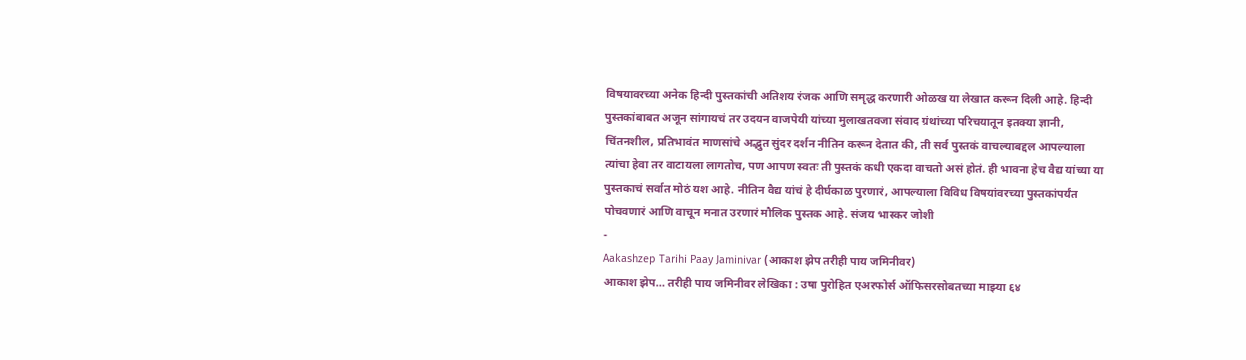विषयावरच्या अनेक हिन्दी पुस्तकांची अतिशय रंजक आणि समृद्ध करणारी ओळख या लेखात करून दिली आहे. हिन्दी पुस्तकांबाबत अजून सांगायचं तर उदयन वाजपेयी यांच्या मुलाखतवजा संवाद ग्रंथांच्या परिचयातून इतक्या ज्ञानी, चिंतनशील, प्रतिभावंत माणसांचे अद्भुत सुंदर दर्शन नीतिन करून देतात की, ती सर्व पुस्तकं वाचल्याबद्दल आपल्याला त्यांचा हेवा तर वाटायला लागतोच, पण आपण स्वतः ती पुस्तकं कधी एकदा वाचतो असं होतं. ही भावना हेच वैद्य यांच्या या पुस्तकाचं सर्वात मोठं यश आहे. नीतिन वैद्य यांचं हे दीर्घकाळ पुरणारं, आपल्याला विविध विषयांवरच्या पुस्तकांपर्यंत पोचवणारं आणि वाचून मनात उरणारं मौलिक पुस्तक आहे. संजय भास्कर जोशी
-
Aakashzep Tarihi Paay Jaminivar (आकाश झेप तरीही पाय जमिनीवर)
आकाश झेप… तरीही पाय जमिनीवर लेखिका : उषा पुरोहित एअरफोर्स ऑफिसरसोबतच्या माझ्या ६४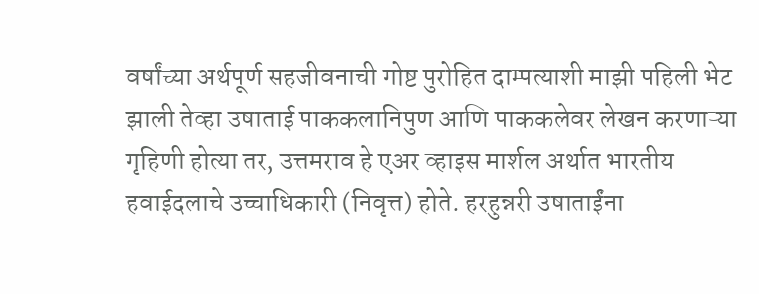वर्षांच्या अर्थपूर्ण सहजीवनाची गोष्ट पुरोहित दाम्पत्याशी माझी पहिली भेट झाली तेव्हा उषाताई पाककलानिपुण आणि पाककलेवर लेखन करणाऱ्या गृहिणी होत्या तर, उत्तमराव हे एअर व्हाइस मार्शल अर्थात भारतीय हवाईदलाचे उच्चाधिकारी (निवृत्त) होते. हरहुन्नरी उषाताईंना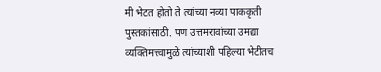मी भेटत होतो ते त्यांच्या नव्या पाककृती पुस्तकांसाठी. पण उत्तमरावांच्या उमद्या व्यक्तिमत्त्वामुळे त्यांच्याशी पहिल्या भेटीतच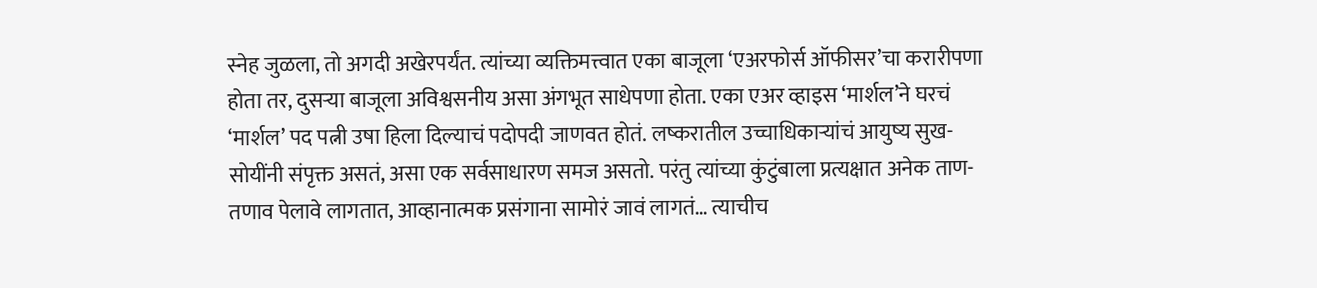स्नेह जुळला, तो अगदी अखेरपर्यंत. त्यांच्या व्यक्तिमत्त्वात एका बाजूला ‘एअरफोर्स ऑफीसर’चा करारीपणा होता तर, दुसऱ्या बाजूला अविश्वसनीय असा अंगभूत साधेपणा होता. एका एअर व्हाइस ‘मार्शल’ने घरचं ‘मार्शल’ पद पत्नी उषा हिला दिल्याचं पदोपदी जाणवत होतं. लष्करातील उच्चाधिकाऱ्यांचं आयुष्य सुख-सोयींनी संपृक्त असतं, असा एक सर्वसाधारण समज असतो. परंतु त्यांच्या कुंटुंबाला प्रत्यक्षात अनेक ताण-तणाव पेलावे लागतात, आव्हानात्मक प्रसंगाना सामोरं जावं लागतं… त्याचीच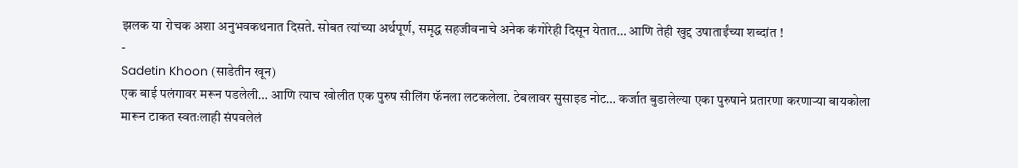झलक या रोचक अशा अनुभवकथनात दिसते. सोबत त्यांच्या अर्थपूर्ण, समृद्ध सहजीवनाचे अनेक कंगोरेही दिसून येतात… आणि तेही खुद्द उषाताईंच्या शब्दांत !
-
Sadetin Khoon (साडेतीन खून)
एक बाई पलंगावर मरून पडलेली… आणि त्याच खोलीत एक पुरुष सीलिंग फॅनला लटकलेला. टेबलावर सुसाइड नोट… कर्जात बुडालेल्या एका पुरुषाने प्रतारणा करणाऱ्या बायकोला मारून टाकत स्वतःलाही संपवलेलं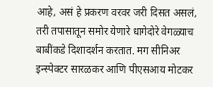आहे, असं हे प्रकरण वरवर जरी दिसत असलं, तरी तपासातून समोर येणारे धागेदोरे वेगळ्याच बाबींकडे दिशादर्शन करतात. मग सीनिअर इन्स्पेक्टर सारळकर आणि पीएसआय मोटकर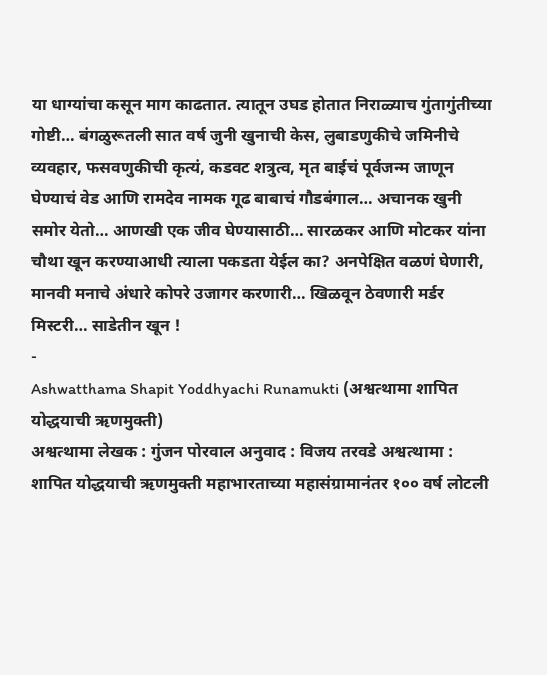या धाग्यांचा कसून माग काढतात. त्यातून उघड होतात निराळ्याच गुंतागुंतीच्या गोष्टी… बंगळुरूतली सात वर्ष जुनी खुनाची केस, लुबाडणुकीचे जमिनीचे व्यवहार, फसवणुकीची कृत्यं, कडवट शत्रुत्व, मृत बाईचं पूर्वजन्म जाणून घेण्याचं वेड आणि रामदेव नामक गूढ बाबाचं गौडबंगाल… अचानक खुनी समोर येतो… आणखी एक जीव घेण्यासाठी… सारळकर आणि मोटकर यांना चौथा खून करण्याआधी त्याला पकडता येईल का? अनपेक्षित वळणं घेणारी, मानवी मनाचे अंधारे कोपरे उजागर करणारी… खिळवून ठेवणारी मर्डर मिस्टरी… साडेतीन खून !
-
Ashwatthama Shapit Yoddhyachi Runamukti (अश्वत्थामा शापित योद्धयाची ऋणमुक्ती)
अश्वत्थामा लेखक : गुंजन पोरवाल अनुवाद : विजय तरवडे अश्वत्थामा : शापित योद्धयाची ऋणमुक्ती महाभारताच्या महासंग्रामानंतर १०० वर्ष लोटली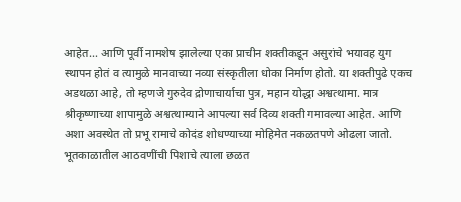आहेत… आणि पूर्वी नामशेष झालेल्या एका प्राचीन शक्तीकडून असुरांचे भयावह युग स्थापन होतं व त्यामुळे मानवाच्या नव्या संस्कृतीला धोका निर्माण होतो. या शक्तीपुढे एकच अडथळा आहे, तो म्हणजे गुरुदेव द्रोणाचार्याचा पुत्र, महान योद्धा अश्वत्थामा. मात्र श्रीकृष्णाच्या शापामुळे अश्वत्थाम्याने आपल्या सर्व दिव्य शक्ती गमावल्या आहेत. आणि अशा अवस्थेत तो प्रभू रामाचे कोदंड शोधण्याच्या मोहिमेत नकळतपणे ओढला जातो. भूतकाळातील आठवणींची पिशाचे त्याला छळत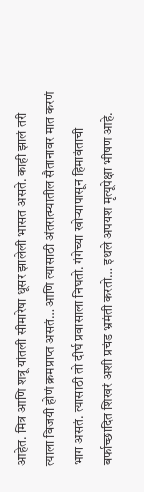आहेत. मित्र आणि शत्रू यांतली सीमारेषा धूसर झालेली भासत असते. काही झालं तरी त्याला विजयी होणं क्रमप्राप्त असतं… आणि त्यासाठी अंतरात्म्यातील सैतानावर मात करणं भाग असतं. त्यासाठी तो दीर्घ प्रवासाला निघतो. गंगेच्या खोऱ्यापासून हिमावंताची बर्फाच्छादित शिखरं अशी प्रचंड भ्रमंती करतो… इथले अपयश मृत्यूपेक्षा भीषण आहे.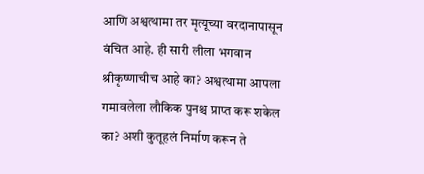आणि अश्वत्थामा तर मृत्यूच्या वरदानापासून वंचित आहे. ही सारी लीला भगवान श्रीकृष्णाचीच आहे का? अश्वत्थामा आपला गमावलेला लौकिक पुनश्च प्राप्त करू शकेल का? अशी कुतूहलं निर्माण करून ते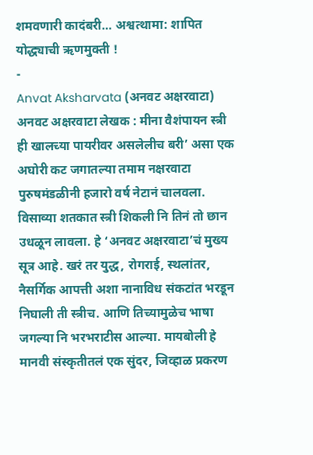शमवणारी कादंबरी… अश्वत्थामा: शापित योद्ध्याची ऋणमुक्ती !
-
Anvat Aksharvata (अनवट अक्षरवाटा)
अनवट अक्षरवाटा लेखक : मीना वैशंपायन स्त्री ही खालच्या पायरीवर असलेलीच बरी’ असा एक अघोरी कट जगातल्या तमाम नक्षरवाटा पुरुषमंडळीनी हजारो वर्ष नेटानं चालवला. विसाव्या शतकात स्त्री शिकली नि तिनं तो छान उधळून लावला. हे ‘अनवट अक्षरवाटा’चं मुख्य सूत्र आहे. खरं तर युद्ध, रोगराई, स्थलांतर, नैसर्गिक आपत्ती अशा नानाविध संकटांत भरडून निघाली ती स्त्रीच. आणि तिच्यामुळेच भाषा जगल्या नि भरभराटीस आल्या. मायबोली हे मानवी संस्कृतीतलं एक सुंदर, जिव्हाळ प्रकरण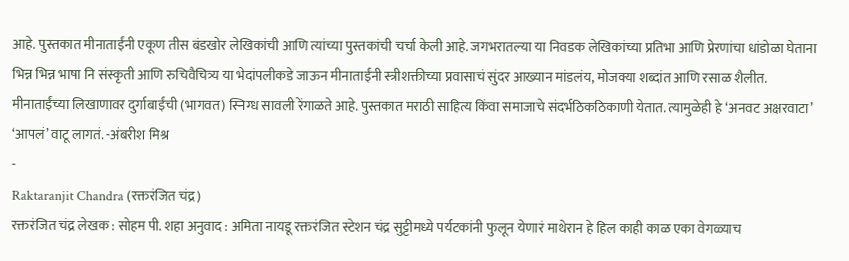आहे. पुस्तकात मीनाताईंनी एकूण तीस बंडखोर लेखिकांची आणि त्यांच्या पुस्तकांची चर्चा केली आहे. जगभरातल्या या निवडक लेखिकांच्या प्रतिभा आणि प्रेरणांचा धांडोळा घेताना भिन्न भिन्न भाषा नि संस्कृती आणि रुचिवैचित्र्य या भेदांपलीकडे जाऊन मीनाताईंनी स्त्रीशक्तीच्या प्रवासाचं सुंदर आख्यान मांडलंय, मोजक्या शब्दांत आणि रसाळ शैलीत. मीनाताईंच्या लिखाणावर दुर्गाबाईंची (भागवत) स्निग्ध सावली रेंगाळते आहे. पुस्तकात मराठी साहित्य किंवा समाजाचे संदर्भठिकठिकाणी येतात. त्यामुळेही हे ‘अनवट अक्षरवाटा’ ‘आपलं’ वाटू लागतं. -अंबरीश मिश्र
-
Raktaranjit Chandra (रक्तरंजित चंद्र)
रक्तरंजित चंद्र लेखक : सोहम पी. शहा अनुवाद : अमिता नायडू रक्तरंजित स्टेशन चंद्र सुट्टीमध्ये पर्यटकांनी फुलून येणारं माथेरान हे हिल काही काळ एका वेगळ्याच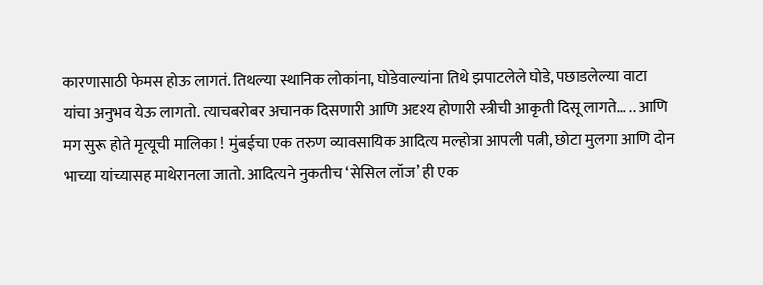कारणासाठी फेमस होऊ लागतं. तिथल्या स्थानिक लोकांना, घोडेवाल्यांना तिथे झपाटलेले घोडे, पछाडलेल्या वाटा यांचा अनुभव येऊ लागतो. त्याचबरोबर अचानक दिसणारी आणि अदृश्य होणारी स्त्रीची आकृती दिसू लागते… .. आणि मग सुरू होते मृत्यूची मालिका ! मुंबईचा एक तरुण व्यावसायिक आदित्य मल्होत्रा आपली पत्नी, छोटा मुलगा आणि दोन भाच्या यांच्यासह माथेरानला जातो. आदित्यने नुकतीच ‘सेसिल लॉज’ ही एक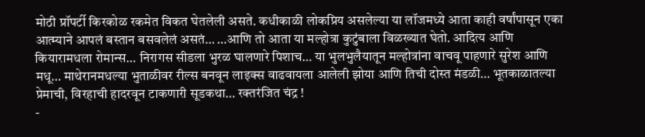मोठी प्रॉपर्टी किरकोळ रकमेत विकत घेतलेली असते. कधीकाळी लोकप्रिय असलेल्या या लॉजमध्ये आता काही वर्षांपासून एका आत्म्याने आपलं बस्तान बसवलेलं असतं… …आणि तो आता या मल्होत्रा कुटुंबाला विळख्यात घेतो. आदित्य आणि कियारामधला रोमान्स… निरागस सीडला भुरळ घालणारे पिशाच… या भुलभुलैयातून मल्होत्रांना वाचवू पाहणारे सुरेश आणि मधू… माथेरानमधल्या भुताळीवर रील्स बनवून लाइक्स वाढवायला आलेली झोया आणि तिची दोस्त मंडळी… भूतकाळातल्या प्रेमाची, विरहाची हादरवून टाकणारी सूडकथा… रक्तरंजित चंद्र !
-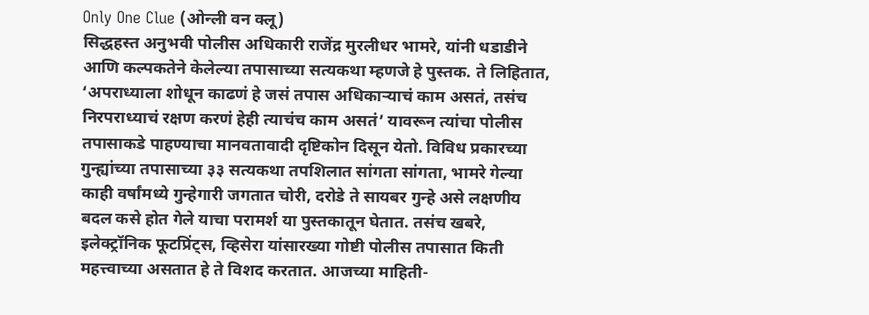Only One Clue (ओन्ली वन क्लू)
सिद्धहस्त अनुभवी पोलीस अधिकारी राजेंद्र मुरलीधर भामरे, यांनी धडाडीने आणि कल्पकतेने केलेल्या तपासाच्या सत्यकथा म्हणजे हे पुस्तक. ते लिहितात, ‘अपराध्याला शोधून काढणं हे जसं तपास अधिकाऱ्याचं काम असतं, तसंच निरपराध्याचं रक्षण करणं हेही त्याचंच काम असतं’ यावरून त्यांचा पोलीस तपासाकडे पाहण्याचा मानवतावादी दृष्टिकोन दिसून येतो. विविध प्रकारच्या गुन्ह्यांच्या तपासाच्या ३३ सत्यकथा तपशिलात सांगता सांगता, भामरे गेल्या काही वर्षांमध्ये गुन्हेगारी जगतात चोरी, दरोडे ते सायबर गुन्हे असे लक्षणीय बदल कसे होत गेले याचा परामर्श या पुस्तकातून घेतात. तसंच खबरे, इलेक्ट्रॉनिक फूटप्रिंट्स, व्हिसेरा यांसारख्या गोष्टी पोलीस तपासात किती महत्त्वाच्या असतात हे ते विशद करतात. आजच्या माहिती-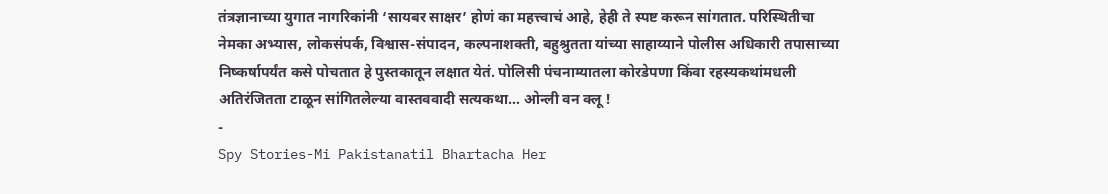तंत्रज्ञानाच्या युगात नागरिकांनी ‘सायबर साक्षर’ होणं का महत्त्वाचं आहे, हेही ते स्पष्ट करून सांगतात. परिस्थितीचा नेमका अभ्यास, लोकसंपर्क, विश्वास-संपादन, कल्पनाशक्ती, बहुश्रुतता यांच्या साहाय्याने पोलीस अधिकारी तपासाच्या निष्कर्षापर्यंत कसे पोचतात हे पुस्तकातून लक्षात येतं. पोलिसी पंचनाम्यातला कोरडेपणा किंवा रहस्यकथांमधली अतिरंजितता टाळून सांगितलेल्या वास्तववादी सत्यकथा… ओन्ली वन क्लू !
-
Spy Stories-Mi Pakistanatil Bhartacha Her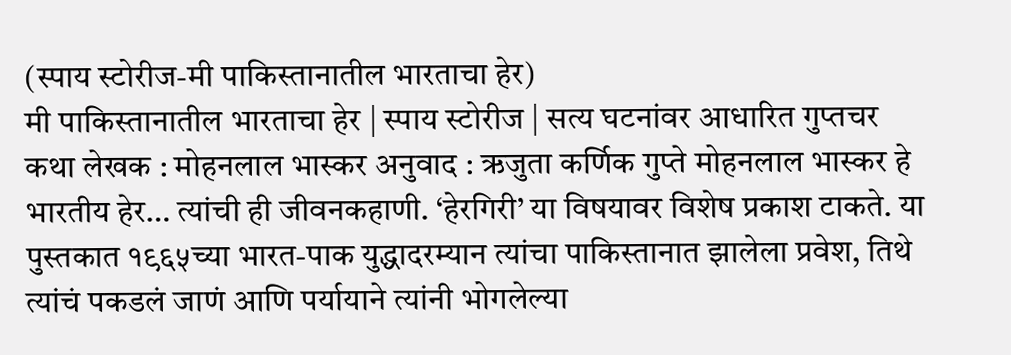(स्पाय स्टोरीज-मी पाकिस्तानातील भारताचा हेर)
मी पाकिस्तानातील भारताचा हेर | स्पाय स्टोरीज | सत्य घटनांवर आधारित गुप्तचर कथा लेखक : मोहनलाल भास्कर अनुवाद : ऋजुता कर्णिक गुप्ते मोहनलाल भास्कर हे भारतीय हेर… त्यांची ही जीवनकहाणी. ‘हेरगिरी’ या विषयावर विशेष प्रकाश टाकते. या पुस्तकात १९६५च्या भारत-पाक युद्धादरम्यान त्यांचा पाकिस्तानात झालेला प्रवेश, तिथे त्यांचं पकडलं जाणं आणि पर्यायाने त्यांनी भोगलेल्या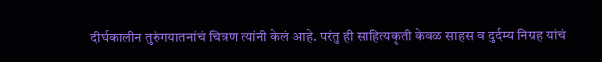दीर्घकालीन तुरुंगयातनांचं चित्रण त्यांनी केलं आहे. परंतु ही साहित्यकृती केवळ साहस व दुर्दम्य निग्रह यांचं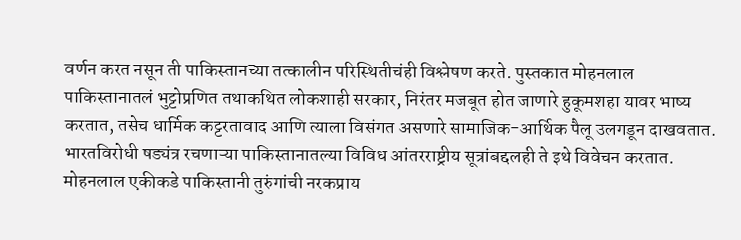वर्णन करत नसून ती पाकिस्तानच्या तत्कालीन परिस्थितीचंही विश्लेषण करते. पुस्तकात मोहनलाल पाकिस्तानातलं भुट्टोप्रणित तथाकथित लोकशाही सरकार, निरंतर मजबूत होत जाणारे हुकूमशहा यावर भाष्य करतात, तसेच धार्मिक कट्टरतावाद आणि त्याला विसंगत असणारे सामाजिक-आर्थिक पैलू उलगडून दाखवतात. भारतविरोधी षड्यंत्र रचणाऱ्या पाकिस्तानातल्या विविध आंतरराष्ट्रीय सूत्रांबद्दलही ते इथे विवेचन करतात. मोहनलाल एकीकडे पाकिस्तानी तुरुंगांची नरकप्राय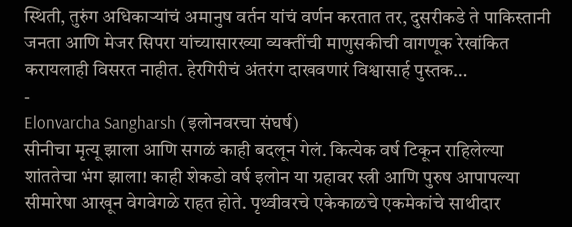स्थिती, तुरुंग अधिकाऱ्यांचं अमानुष वर्तन यांचं वर्णन करतात तर, दुसरीकडे ते पाकिस्तानी जनता आणि मेजर सिपरा यांच्यासारख्या व्यक्तींची माणुसकीची वागणूक रेखांकित करायलाही विसरत नाहीत. हेरगिरीचं अंतरंग दाखवणारं विश्वासार्ह पुस्तक…
-
Elonvarcha Sangharsh (इलोनवरचा संघर्ष)
सीनीचा मृत्यू झाला आणि सगळं काही बदलून गेलं. कित्येक वर्ष टिकून राहिलेल्या शांततेचा भंग झाला! काही शेकडो वर्ष इलोन या ग्रहावर स्त्री आणि पुरुष आपापल्या सीमारेषा आखून वेगवेगळे राहत होते. पृथ्वीवरचे एकेकाळचे एकमेकांचे साथीदार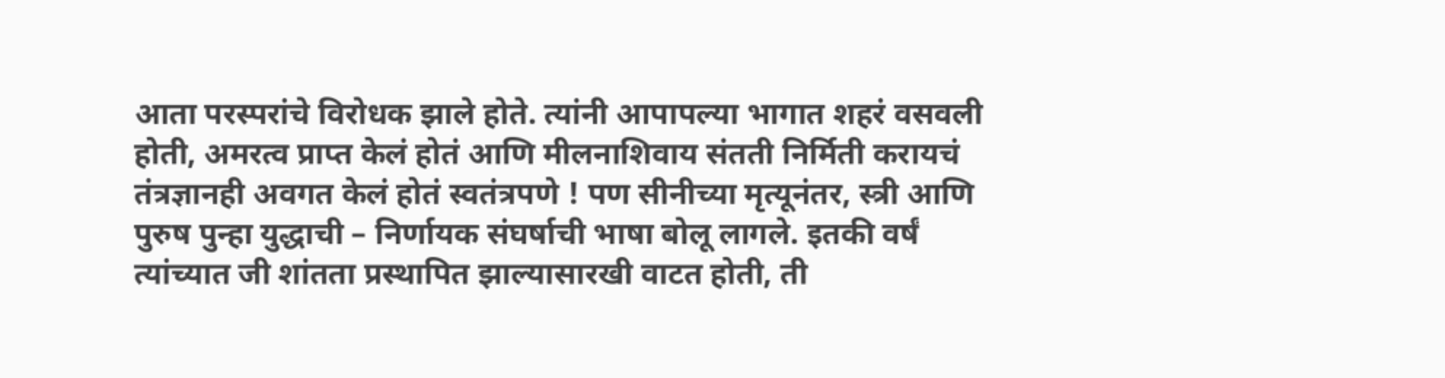आता परस्परांचे विरोधक झाले होते. त्यांनी आपापल्या भागात शहरं वसवली होती, अमरत्व प्राप्त केलं होतं आणि मीलनाशिवाय संतती निर्मिती करायचं तंत्रज्ञानही अवगत केलं होतं स्वतंत्रपणे ! पण सीनीच्या मृत्यूनंतर, स्त्री आणि पुरुष पुन्हा युद्धाची – निर्णायक संघर्षाची भाषा बोलू लागले. इतकी वर्षं त्यांच्यात जी शांतता प्रस्थापित झाल्यासारखी वाटत होती, ती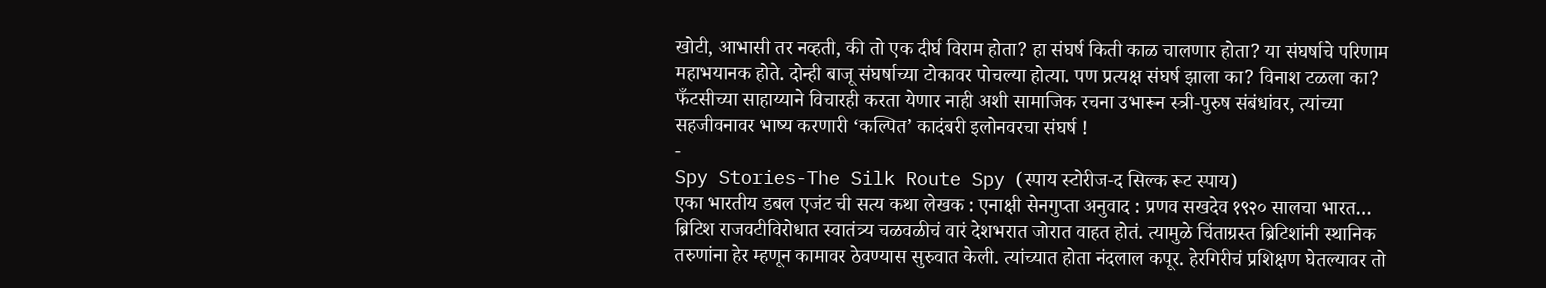खोटी, आभासी तर नव्हती, की तो एक दीर्घ विराम होता? हा संघर्ष किती काळ चालणार होता? या संघर्षाचे परिणाम महाभयानक होते. दोन्ही बाजू संघर्षाच्या टोकावर पोचल्या होत्या. पण प्रत्यक्ष संघर्ष झाला का? विनाश टळला का? फँटसीच्या साहाय्याने विचारही करता येणार नाही अशी सामाजिक रचना उभारून स्त्री-पुरुष संबंधांवर, त्यांच्या सहजीवनावर भाष्य करणारी ‘कल्पित’ कादंबरी इलोनवरचा संघर्ष !
-
Spy Stories-The Silk Route Spy (स्पाय स्टोरीज-द सिल्क रूट स्पाय)
एका भारतीय डबल एजंट ची सत्य कथा लेखक : एनाक्षी सेनगुप्ता अनुवाद : प्रणव सखदेव १९२० सालचा भारत… ब्रिटिश राजवटीविरोधात स्वातंत्र्य चळवळीचं वारं देशभरात जोरात वाहत होतं. त्यामुळे चिंताग्रस्त ब्रिटिशांनी स्थानिक तरुणांना हेर म्हणून कामावर ठेवण्यास सुरुवात केली. त्यांच्यात होता नंदलाल कपूर. हेरगिरीचं प्रशिक्षण घेतल्यावर तो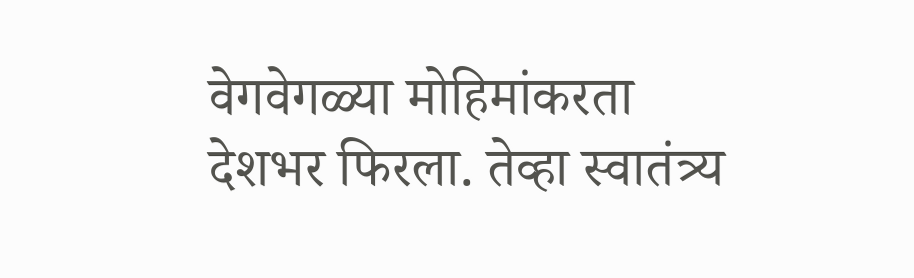वेगवेगळ्या मोहिमांकरता देशभर फिरला. तेव्हा स्वातंत्र्य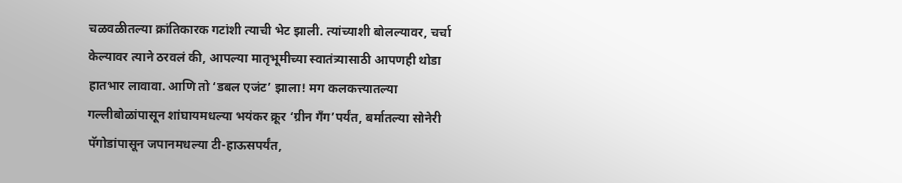चळवळीतल्या क्रांतिकारक गटांशी त्याची भेट झाली. त्यांच्याशी बोलल्यावर, चर्चा केल्यावर त्याने ठरवलं की, आपल्या मातृभूमीच्या स्वातंत्र्यासाठी आपणही थोडा हातभार लावावा. आणि तो ‘डबल एजंट’ झाला! मग कलकत्त्यातल्या गल्लीबोळांपासून शांघायमधल्या भयंकर क्रूर ‘ग्रीन गँग’पर्यंत, बर्मातल्या सोनेरी पॅगोडांपासून जपानमधल्या टी-हाऊसपर्यंत,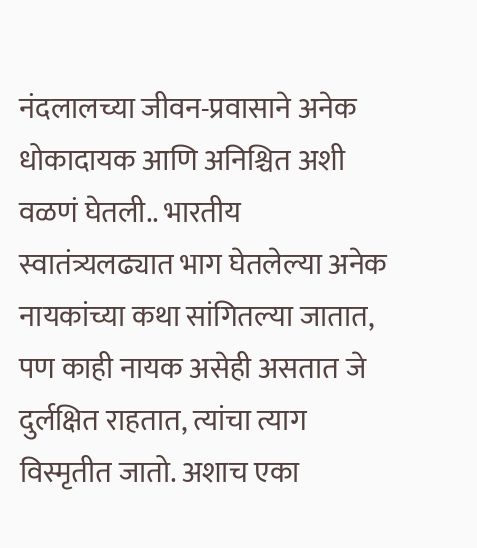नंदलालच्या जीवन-प्रवासाने अनेक धोकादायक आणि अनिश्चित अशी वळणं घेतली.. भारतीय स्वातंत्र्यलढ्यात भाग घेतलेल्या अनेक नायकांच्या कथा सांगितल्या जातात, पण काही नायक असेही असतात जे दुर्लक्षित राहतात, त्यांचा त्याग विस्मृतीत जातो. अशाच एका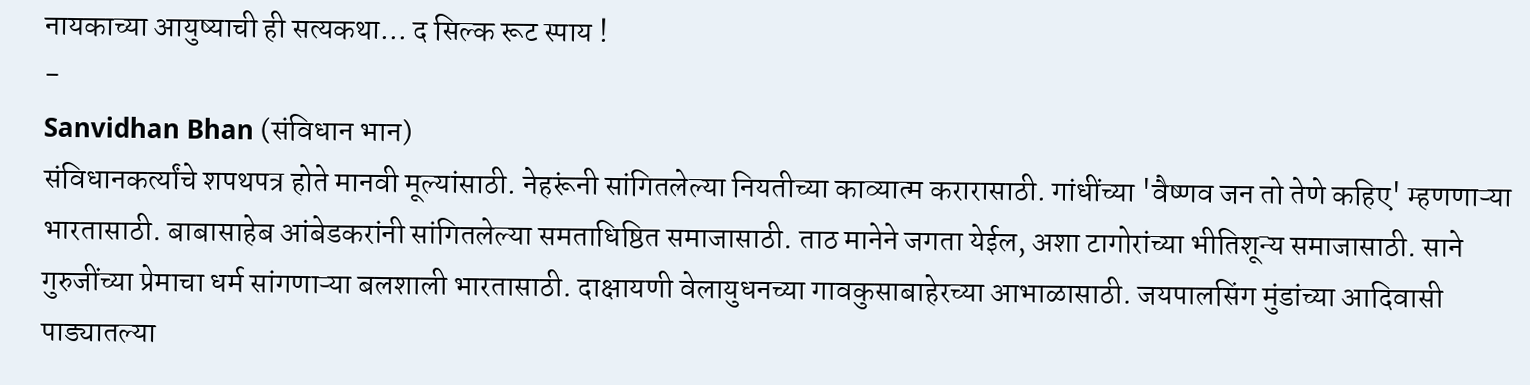नायकाच्या आयुष्याची ही सत्यकथा… द सिल्क रूट स्पाय !
-
Sanvidhan Bhan (संविधान भान)
संविधानकर्त्यांचे शपथपत्र होते मानवी मूल्यांसाठी. नेहरूंनी सांगितलेल्या नियतीच्या काव्यात्म करारासाठी. गांधींच्या 'वैष्णव जन तो तेणे कहिए' म्हणणाऱ्या भारतासाठी. बाबासाहेब आंबेडकरांनी सांगितलेल्या समताधिष्ठित समाजासाठी. ताठ मानेने जगता येईल, अशा टागोरांच्या भीतिशून्य समाजासाठी. साने गुरुजींच्या प्रेमाचा धर्म सांगणाऱ्या बलशाली भारतासाठी. दाक्षायणी वेलायुधनच्या गावकुसाबाहेरच्या आभाळासाठी. जयपालसिंग मुंडांच्या आदिवासी पाड्यातल्या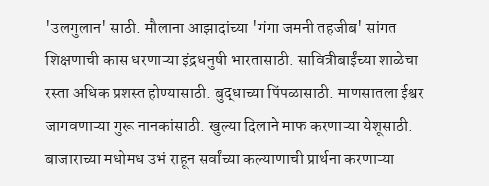'उलगुलान' साठी. मौलाना आझादांच्या 'गंगा जमनी तहजीब' सांगत शिक्षणाची कास धरणाऱ्या इंद्रधनुषी भारतासाठी. सावित्रीबाईंच्या शाळेचा रस्ता अधिक प्रशस्त होण्यासाठी. बुद्धाच्या पिंपळासाठी. माणसातला ईश्वर जागवणाऱ्या गुरू नानकांसाठी. खुल्या दिलाने माफ करणाऱ्या येशूसाठी. बाजाराच्या मधोमध उभं राहून सर्वांच्या कल्याणाची प्रार्थना करणाऱ्या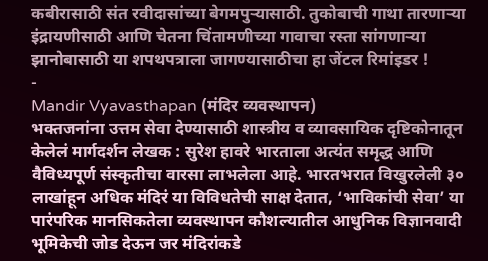कबीरासाठी संत रवीदासांच्या बेगमपुऱ्यासाठी. तुकोबाची गाथा तारणाऱ्या इंद्रायणीसाठी आणि चेतना चिंतामणीच्या गावाचा रस्ता सांगणाऱ्या झानोबासाठी या शपथपत्राला जागण्यासाठीचा हा जेंटल रिमांइडर !
-
Mandir Vyavasthapan (मंदिर व्यवस्थापन)
भक्तजनांना उत्तम सेवा देण्यासाठी शास्त्रीय व व्यावसायिक दृष्टिकोनातून केलेलं मार्गदर्शन लेखक : सुरेश हावरे भारताला अत्यंत समृद्ध आणि वैविध्यपूर्ण संस्कृतीचा वारसा लाभलेला आहे. भारतभरात विखुरलेली ३० लाखांहून अधिक मंदिरं या विविधतेची साक्ष देतात, ‘भाविकांची सेवा’ या पारंपरिक मानसिकतेला व्यवस्थापन कौशल्यातील आधुनिक विज्ञानवादी भूमिकेची जोड देऊन जर मंदिरांकडे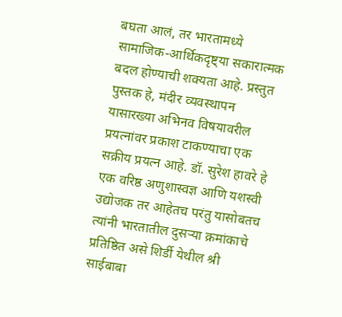बघता आलं, तर भारतामध्ये सामाजिक-आर्थिकदृष्ट्या सकारात्मक बदल होण्याची शक्यता आहे. प्रस्तुत पुस्तक हे, मंदीर व्यवस्थापन यासारख्या अभिनव विषयावरील प्रयत्नांवर प्रकाश टाकण्याचा एक सक्रीय प्रयत्न आहे. डॉ. सुरेश हावरे हे एक वरिष्ठ अणुशास्वज्ञ आणि यशस्वी उद्योजक तर आहेतच परंतु यासोबतच त्यांनी भारतातील दुसऱ्या क्रमांकाचे प्रतिष्ठित असे शिर्डी येथील श्री साईबाबा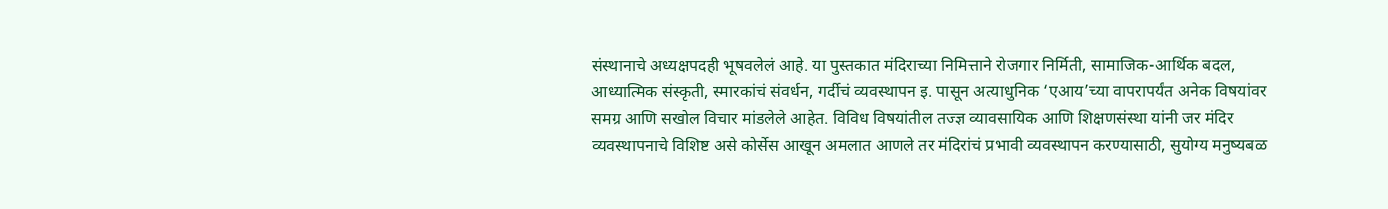संस्थानाचे अध्यक्षपदही भूषवलेलं आहे. या पुस्तकात मंदिराच्या निमित्ताने रोजगार निर्मिती, सामाजिक-आर्थिक बदल, आध्यात्मिक संस्कृती, स्मारकांचं संवर्धन, गर्दीचं व्यवस्थापन इ. पासून अत्याधुनिक ‘एआय’च्या वापरापर्यंत अनेक विषयांवर समग्र आणि सखोल विचार मांडलेले आहेत. विविध विषयांतील तज्ज्ञ व्यावसायिक आणि शिक्षणसंस्था यांनी जर मंदिर व्यवस्थापनाचे विशिष्ट असे कोर्सेस आखून अमलात आणले तर मंदिरांचं प्रभावी व्यवस्थापन करण्यासाठी, सुयोग्य मनुष्यबळ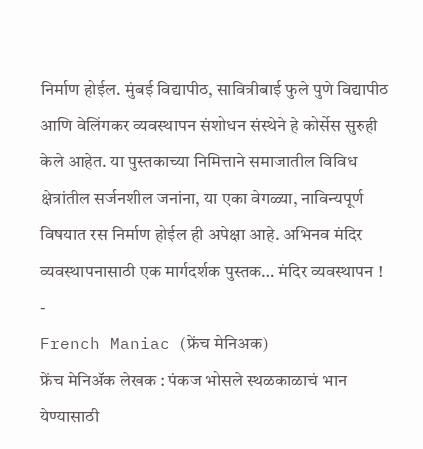निर्माण होईल. मुंबई विद्यापीठ, सावित्रीबाई फुले पुणे विद्यापीठ आणि वेलिंगकर व्यवस्थापन संशोधन संस्थेने हे कोर्सेस सुरुही केले आहेत. या पुस्तकाच्या निमित्ताने समाजातील विविध क्षेत्रांतील सर्जनशील जनांना, या एका वेगळ्या, नाविन्यपूर्ण विषयात रस निर्माण होईल ही अपेक्षा आहे. अभिनव मंदिर व्यवस्थापनासाठी एक मार्गदर्शक पुस्तक… मंदिर व्यवस्थापन !
-
French Maniac (फ्रेंच मेनिअक)
फ्रेंच मेनिॲक लेखक : पंकज भोसले स्थळकाळाचं भान येण्यासाठी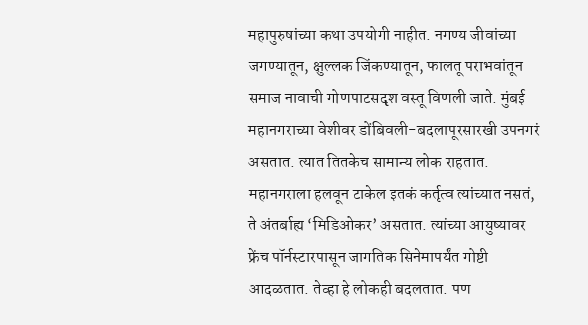महापुरुषांच्या कथा उपयोगी नाहीत. नगण्य जीवांच्या जगण्यातून, क्षुल्लक जिंकण्यातून, फालतू पराभवांतून समाज नावाची गोणपाटसदृश वस्तू विणली जाते. मुंबई महानगराच्या वेशीवर डोंबिवली-बदलापूरसारखी उपनगरं असतात. त्यात तितकेच सामान्य लोक राहतात. महानगराला हलवून टाकेल इतकं कर्तृत्व त्यांच्यात नसतं, ते अंतर्बाह्य ‘मिडिओकर’ असतात. त्यांच्या आयुष्यावर फ्रेंच पॉर्नस्टारपासून जागतिक सिनेमापर्यंत गोष्टी आदळतात. तेव्हा हे लोकही बदलतात. पण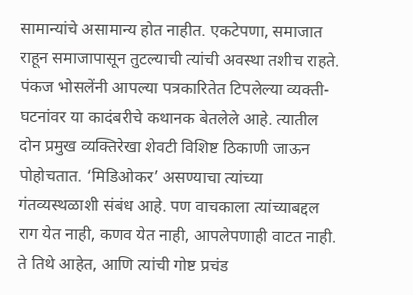सामान्यांचे असामान्य होत नाहीत. एकटेपणा, समाजात राहून समाजापासून तुटल्याची त्यांची अवस्था तशीच राहते. पंकज भोसलेंनी आपल्या पत्रकारितेत टिपलेल्या व्यक्ती-घटनांवर या कादंबरीचे कथानक बेतलेले आहे. त्यातील दोन प्रमुख व्यक्तिरेखा शेवटी विशिष्ट ठिकाणी जाऊन पोहोचतात. ‘मिडिओकर’ असण्याचा त्यांच्या गंतव्यस्थळाशी संबंध आहे. पण वाचकाला त्यांच्याबद्दल राग येत नाही, कणव येत नाही, आपलेपणाही वाटत नाही. ते तिथे आहेत, आणि त्यांची गोष्ट प्रचंड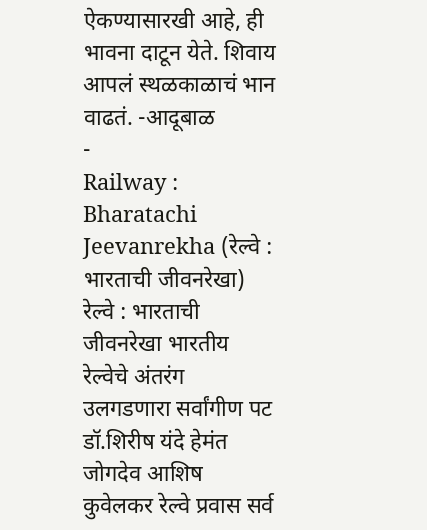ऐकण्यासारखी आहे, ही भावना दाटून येते. शिवाय आपलं स्थळकाळाचं भान वाढतं. -आदूबाळ
-
Railway : Bharatachi Jeevanrekha (रेल्वे : भारताची जीवनरेखा)
रेल्वे : भारताची जीवनरेखा भारतीय रेल्वेचे अंतरंग उलगडणारा सर्वांगीण पट डॉ.शिरीष यंदे हेमंत जोगदेव आशिष कुवेलकर रेल्वे प्रवास सर्व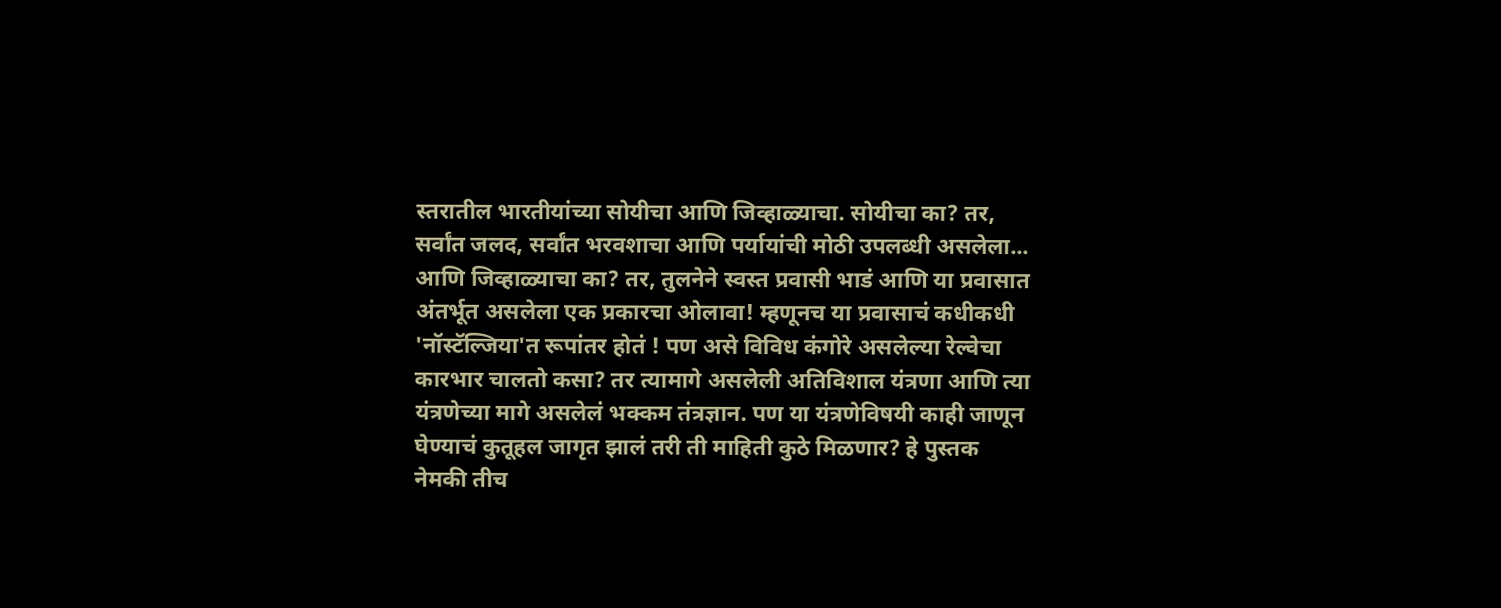स्तरातील भारतीयांच्या सोयीचा आणि जिव्हाळ्याचा. सोयीचा का? तर, सर्वांत जलद, सर्वांत भरवशाचा आणि पर्यायांची मोठी उपलब्धी असलेला... आणि जिव्हाळ्याचा का? तर, तुलनेने स्वस्त प्रवासी भाडं आणि या प्रवासात अंतर्भूत असलेला एक प्रकारचा ओलावा! म्हणूनच या प्रवासाचं कधीकधी 'नॉस्टॅल्जिया'त रूपांतर होतं ! पण असे विविध कंगोरे असलेल्या रेल्वेचा कारभार चालतो कसा? तर त्यामागे असलेली अतिविशाल यंत्रणा आणि त्या यंत्रणेच्या मागे असलेलं भक्कम तंत्रज्ञान. पण या यंत्रणेविषयी काही जाणून घेण्याचं कुतूहल जागृत झालं तरी ती माहिती कुठे मिळणार? हे पुस्तक नेमकी तीच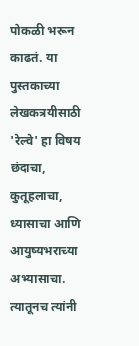पोकळी भरून काढतं. या पुस्तकाच्या लेखकत्रयीसाठी 'रेल्वे' हा विषय छंदाचा, कुतूहलाचा, ध्यासाचा आणि आयुष्यभराच्या अभ्यासाचा. त्यातूनच त्यांनी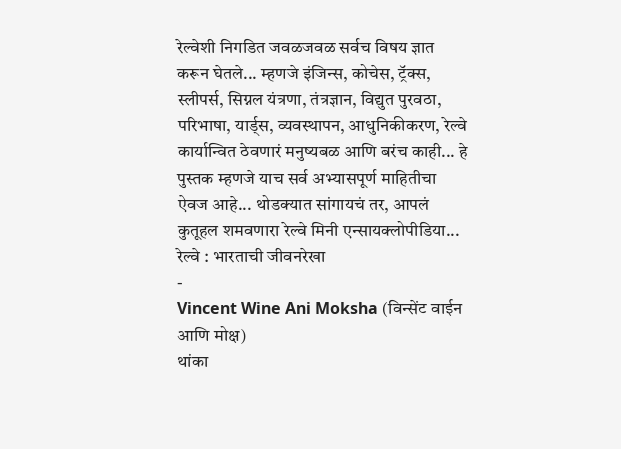रेल्वेशी निगडित जवळजवळ सर्वच विषय ज्ञात करून घेतले... म्हणजे इंजिन्स, कोचेस, ट्रॅक्स, स्लीपर्स, सिग्नल यंत्रणा, तंत्रज्ञान, विद्युत पुरवठा, परिभाषा, यार्ड्स, व्यवस्थापन, आधुनिकीकरण, रेल्वे कार्यान्वित ठेवणारं मनुष्यबळ आणि बरंच काही... हे पुस्तक म्हणजे याच सर्व अभ्यासपूर्ण माहितीचा ऐवज आहे... थोडक्यात सांगायचं तर, आपलं कुतूहल शमवणारा रेल्वे मिनी एन्सायक्लोपीडिया... रेल्वे : भारताची जीवनरेखा
-
Vincent Wine Ani Moksha (विन्सेंट वाईन आणि मोक्ष)
थांका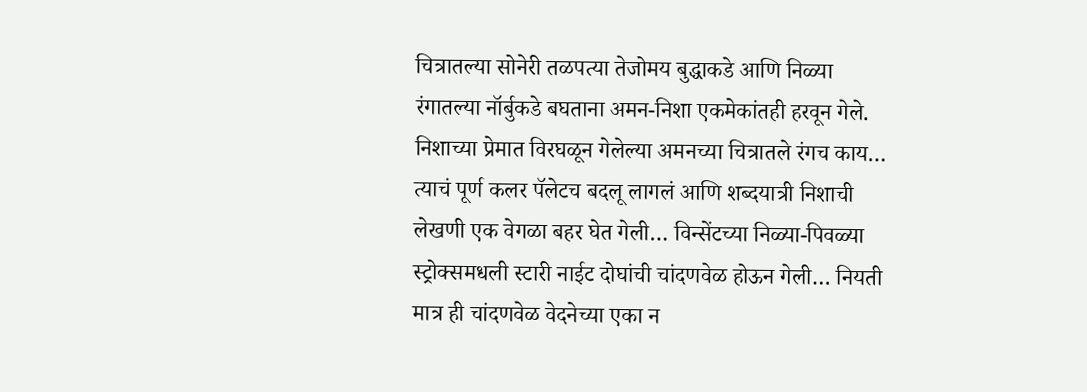चित्रातल्या सोनेरी तळपत्या तेजोमय बुद्धाकडे आणि निळ्या रंगातल्या नॉर्बुकडे बघताना अमन-निशा एकमेकांतही हरवून गेले. निशाच्या प्रेमात विरघळून गेलेल्या अमनच्या चित्रातले रंगच काय… त्याचं पूर्ण कलर पॅलेटच बदलू लागलं आणि शब्दयात्री निशाची लेखणी एक वेगळा बहर घेत गेली… विन्सेंटच्या निळ्या-पिवळ्या स्ट्रोक्समधली स्टारी नाईट दोघांची चांदणवेळ होऊन गेली… नियती मात्र ही चांदणवेळ वेदनेच्या एका न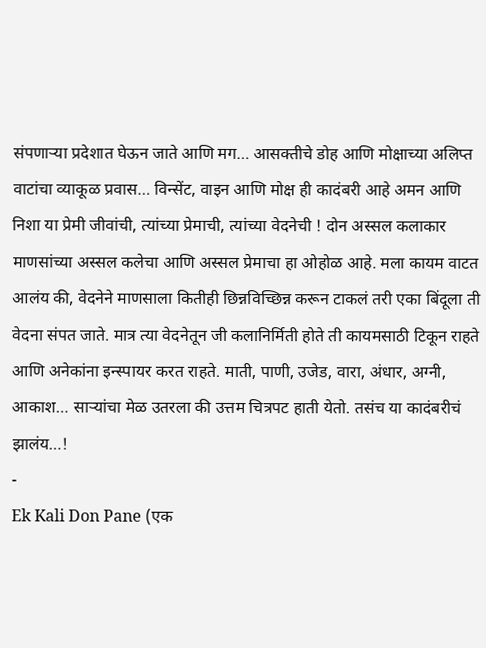संपणाऱ्या प्रदेशात घेऊन जाते आणि मग… आसक्तीचे डोह आणि मोक्षाच्या अलिप्त वाटांचा व्याकूळ प्रवास… विन्सेंट, वाइन आणि मोक्ष ही कादंबरी आहे अमन आणि निशा या प्रेमी जीवांची, त्यांच्या प्रेमाची, त्यांच्या वेदनेची ! दोन अस्सल कलाकार माणसांच्या अस्सल कलेचा आणि अस्सल प्रेमाचा हा ओहोळ आहे. मला कायम वाटत आलंय की, वेदनेने माणसाला कितीही छिन्नविच्छिन्न करून टाकलं तरी एका बिंदूला ती वेदना संपत जाते. मात्र त्या वेदनेतून जी कलानिर्मिती होते ती कायमसाठी टिकून राहते आणि अनेकांना इन्स्पायर करत राहते. माती, पाणी, उजेड, वारा, अंधार, अग्नी, आकाश… साऱ्यांचा मेळ उतरला की उत्तम चित्रपट हाती येतो. तसंच या कादंबरीचं झालंय…!
-
Ek Kali Don Pane (एक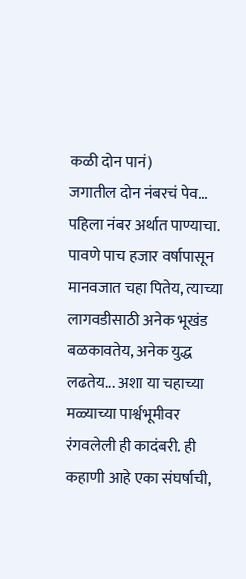कळी दोन पानं)
जगातील दोन नंबरचं पेव... पहिला नंबर अर्थात पाण्याचा. पावणे पाच हजार वर्षापासून मानवजात चहा पितेय, त्याच्या लागवडीसाठी अनेक भूखंड बळकावतेय, अनेक युद्ध लढतेय... अशा या चहाच्या मळ्याच्या पार्श्वभूमीवर रंगवलेली ही कादंबरी. ही कहाणी आहे एका संघर्षाची,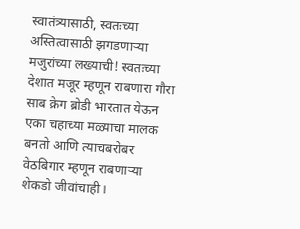स्वातंत्र्यासाठी, स्वतःच्या अस्तित्वासाठी झगडणाऱ्या मजुरांच्या लख्याची! स्वतःच्या देशात मजूर म्हणून राबणारा गौरा साब क्रेग ब्रोडी भारतात येऊन एका चहाच्या मळ्याचा मालक बनतो आणि त्याचबरोबर वेठबिगार म्हणून राबणाऱ्या शेकडो जीवांचाही।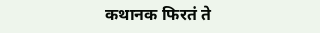कथानक फिरतं ते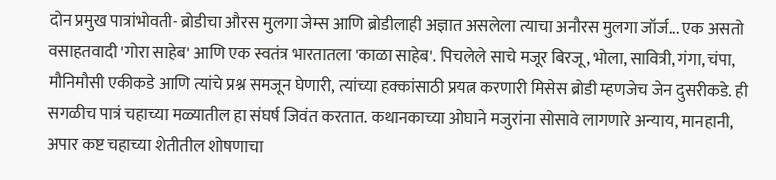दोन प्रमुख पात्रांभोवती- ब्रोडीचा औरस मुलगा जेम्स आणि ब्रोडीलाही अज्ञात असलेला त्याचा अनौरस मुलगा जॉर्ज... एक असतो वसाहतवादी 'गोरा साहेब' आणि एक स्वतंत्र भारतातला 'काळा साहेब'. पिचलेले साचे मजूर बिरजू, भोला, सावित्री, गंगा, चंपा, मौनिमौसी एकीकडे आणि त्यांचे प्रश्न समजून घेणारी, त्यांच्या हक्कांसाठी प्रयत्न करणारी मिसेस ब्रोडी म्हणजेच जेन दुसरीकडे. ही सगळीच पात्रं चहाच्या मळ्यातील हा संघर्ष जिवंत करतात. कथानकाच्या ओघाने मजुरांना सोसावे लागणारे अन्याय, मानहानी, अपार कष्ट चहाच्या शेतीतील शोषणाचा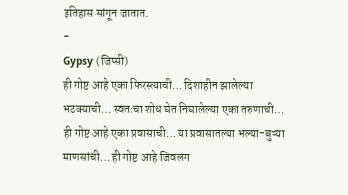इतिहास सांगून जातात.
-
Gypsy (जिप्सी)
ही गोष्ट आहे एका फिरस्त्याची… दिशाहीन झालेल्या भटक्याची… स्वतःचा शोध घेत निघालेल्या एका तरुणाची… ही गोष्ट आहे एका प्रवासाची… या प्रवासातल्या भल्या-बुऱ्या माणसांची… ही गोष्ट आहे जिवलग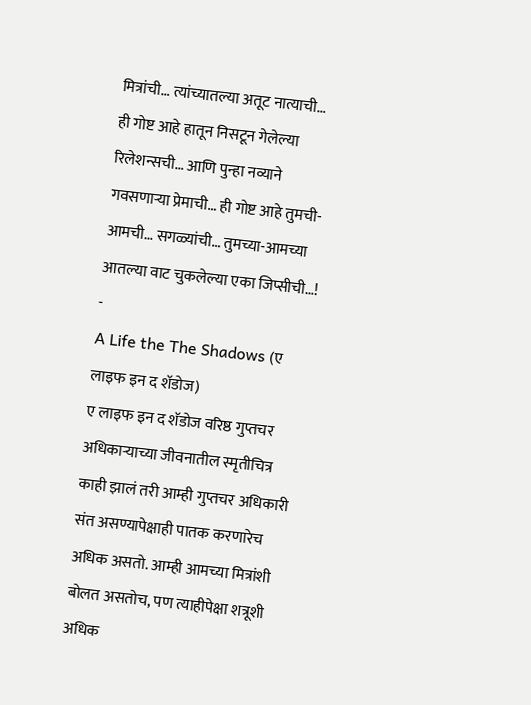मित्रांची… त्यांच्यातल्या अतूट नात्याची… ही गोष्ट आहे हातून निसटून गेलेल्या रिलेशन्सची… आणि पुन्हा नव्याने गवसणाऱ्या प्रेमाची… ही गोष्ट आहे तुमची-आमची… सगळ्यांची… तुमच्या-आमच्या आतल्या वाट चुकलेल्या एका जिप्सीची…!
-
A Life the The Shadows (ए लाइफ इन द शॅडोज)
ए लाइफ इन द शॅडोज वरिष्ठ गुप्तचर अधिकाऱ्याच्या जीवनातील स्मृतीचित्र काही झालं तरी आम्ही गुप्तचर अधिकारी संत असण्यापेक्षाही पातक करणारेच अधिक असतो. आम्ही आमच्या मित्रांशी बोलत असतोच, पण त्याहीपेक्षा शत्रूशी अधिक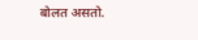बोलत असतो.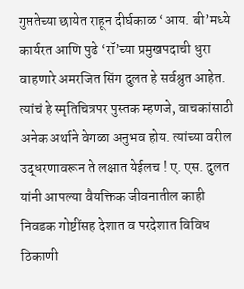गुप्ततेच्या छायेत राहून दीर्घकाळ ‘आय. बी’मध्ये कार्यरत आणि पुढे ‘रॉ’च्या प्रमुखपदाची धुरा वाहणारे अमरजित सिंग दुलत हे सर्वश्रुत आहेत. त्यांचं हे स्मृतिचित्रपर पुस्तक म्हणजे, वाचकांसाठी अनेक अर्थाने वेगळा अनुभव होय. त्यांच्या वरील उद्धरणावरून ते लक्षात येईलच ! ए. एस. दुलत यांनी आपल्या वैयक्तिक जीवनातील काही निवडक गोष्टींसह देशात व परदेशात विविध ठिकाणी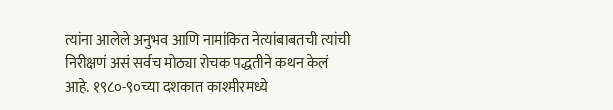त्यांना आलेले अनुभव आणि नामांकित नेत्यांबाबतची त्यांची निरीक्षणं असं सर्वच मोठ्या रोचक पद्धतीने कथन केलं आहे. १९८०-९०च्या दशकात काश्मीरमध्ये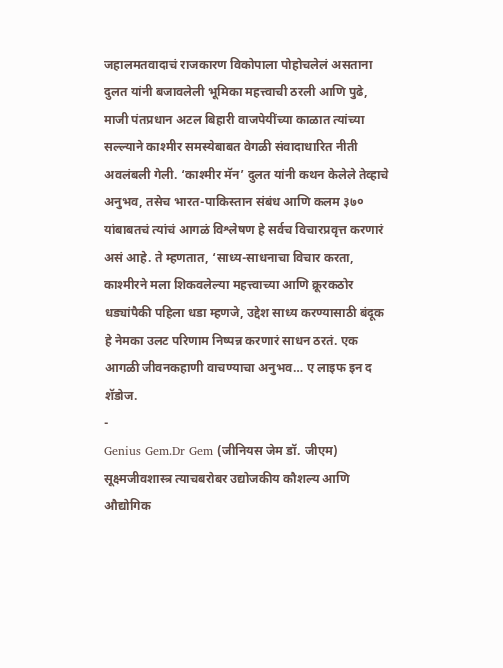जहालमतवादाचं राजकारण विकोपाला पोहोचलेलं असताना दुलत यांनी बजावलेली भूमिका महत्त्वाची ठरली आणि पुढे, माजी पंतप्रधान अटल बिहारी वाजपेयींच्या काळात त्यांच्या सल्ल्याने काश्मीर समस्येबाबत वेगळी संवादाधारित नीती अवलंबली गेली. ‘काश्मीर मॅन’ दुलत यांनी कथन केलेले तेव्हाचे अनुभव, तसेच भारत-पाकिस्तान संबंध आणि कलम ३७० यांबाबतचं त्यांचं आगळं विश्लेषण हे सर्वच विचारप्रवृत्त करणारं असं आहे. ते म्हणतात, ‘साध्य-साधनाचा विचार करता, काश्मीरने मला शिकवलेल्या महत्त्वाच्या आणि क्रूरकठोर धड्यांपैकी पहिला धडा म्हणजे, उद्देश साध्य करण्यासाठी बंदूक हे नेमका उलट परिणाम निष्पन्न करणारं साधन ठरतं. एक आगळी जीवनकहाणी वाचण्याचा अनुभव… ए लाइफ इन द शॅडोज.
-
Genius Gem.Dr Gem (जीनियस जेम डॉ. जीएम)
सूक्ष्मजीवशास्त्र त्याचबरोबर उद्योजकीय कौशल्य आणि औद्योगिक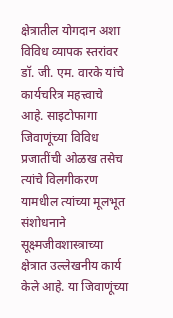क्षेत्रातील योगदान अशा विविध व्यापक स्तरांवर डॉ. जी. एम. वारके यांचे कार्यचरित्र महत्त्वाचे आहे. साइटोफागा जिवाणूंच्या विविध प्रजातींची ओळख तसेच त्यांचे विलगीकरण यामधील त्यांच्या मूलभूत संशोधनाने सूक्ष्मजीवशास्त्राच्या क्षेत्रात उल्लेखनीय कार्य केले आहे. या जिवाणूंच्या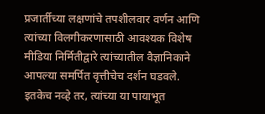प्रजार्तीच्या लक्षणांचे तपशीलवार वर्णन आणि त्यांच्या विलगीकरणासाठी आवश्यक विशेष मीडिया निर्मितीद्वारे त्यांच्यातील वैज्ञानिकाने आपल्या समर्पित वृत्तीचेच दर्शन घडवले. इतकेच नव्हे तर, त्यांच्या या पायाभूत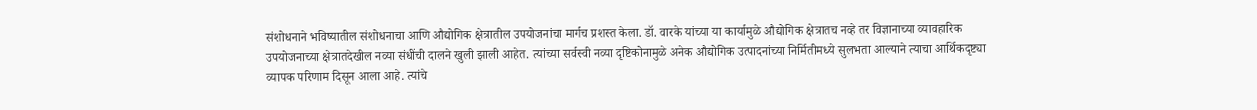संशोधनाने भविष्यातील संशोधनाचा आणि औद्योगिक क्षेत्रातील उपयोजनांचा मार्गच प्रशस्त केला. डॉ. वारके यांच्या या कार्यामुळे औद्योगिक क्षेत्रातच नव्हे तर विज्ञानाच्या व्यावहारिक उपयोजनाच्या क्षेत्रातदेखील नव्या संधींची दालने खुली झाली आहेत. त्यांच्या सर्वस्वी नव्या दृष्टिकोनामुळे अनेक औद्योगिक उत्पादनांच्या निर्मितीमध्ये सुलभता आल्याने त्याचा आर्थिकदृष्ट्या व्यापक परिणाम दिसून आला आहे. त्यांचे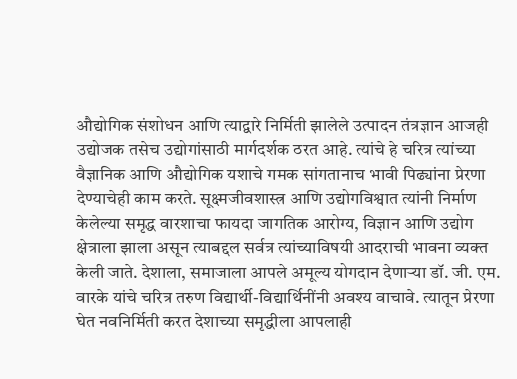औद्योगिक संशोधन आणि त्याद्वारे निर्मिती झालेले उत्पादन तंत्रज्ञान आजही उद्योजक तसेच उद्योगांसाठी मार्गदर्शक ठरत आहे. त्यांचे हे चरित्र त्यांच्या वैज्ञानिक आणि औद्योगिक यशाचे गमक सांगतानाच भावी पिढ्यांना प्रेरणा देण्याचेही काम करते. सूक्ष्मजीवशास्त्र आणि उद्योगविश्वात त्यांनी निर्माण केलेल्या समृद्ध वारशाचा फायदा जागतिक आरोग्य, विज्ञान आणि उद्योग क्षेत्राला झाला असून त्याबद्दल सर्वत्र त्यांच्याविषयी आदराची भावना व्यक्त केली जाते. देशाला, समाजाला आपले अमूल्य योगदान देणाऱ्या डॉ. जी. एम. वारके यांचे चरित्र तरुण विद्यार्थी-विद्यार्थिनींनी अवश्य वाचावे. त्यातून प्रेरणा घेत नवनिर्मिती करत देशाच्या समृद्धीला आपलाही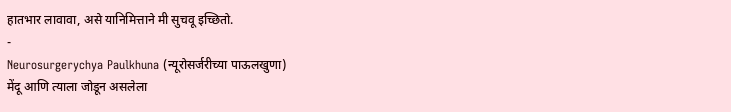हातभार लावावा, असे यानिमित्ताने मी सुचवू इच्छितो.
-
Neurosurgerychya Paulkhuna (न्यूरोसर्जरीच्या पाऊलखुणा)
मेंदू आणि त्याला जोडून असलेला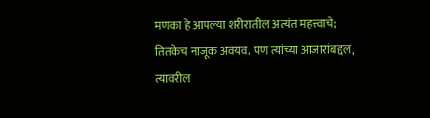मणका हे आपल्या शरीरातील अत्यंत महत्त्वाचे; तितकेच नाजूक अवयव. पण त्यांच्या आजारांबद्दल, त्यावरील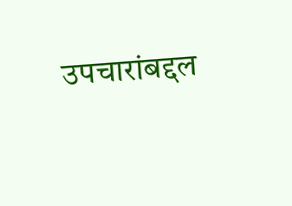उपचारांबद्दल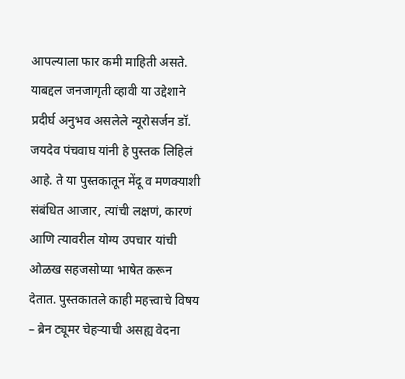आपल्याला फार कमी माहिती असते. याबद्दल जनजागृती व्हावी या उद्देशाने प्रदीर्घ अनुभव असलेले न्यूरोसर्जन डॉ. जयदेव पंचवाघ यांनी हे पुस्तक लिहिलं आहे. ते या पुस्तकातून मेंदू व मणक्याशी संबंधित आजार, त्यांची लक्षणं, कारणं आणि त्यावरील योग्य उपचार यांची ओळख सहजसोप्या भाषेत करून देतात. पुस्तकातले काही महत्त्वाचे विषय – ब्रेन ट्यूमर चेहऱ्याची असह्य वेदना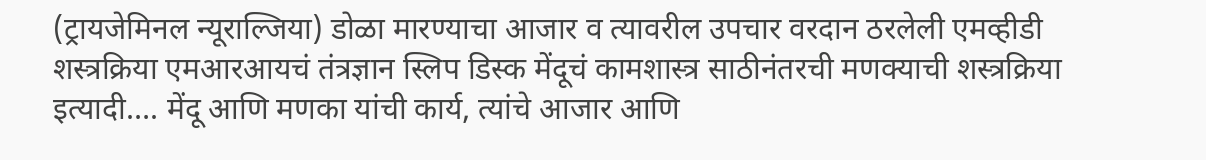(ट्रायजेमिनल न्यूराल्जिया) डोळा मारण्याचा आजार व त्यावरील उपचार वरदान ठरलेली एमव्हीडी शस्त्रक्रिया एमआरआयचं तंत्रज्ञान स्लिप डिस्क मेंदूचं कामशास्त्र साठीनंतरची मणक्याची शस्त्रक्रिया इत्यादी…. मेंदू आणि मणका यांची कार्य, त्यांचे आजार आणि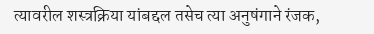त्यावरील शस्त्रक्रिया यांबद्दल तसेच त्या अनुषंगाने रंजक,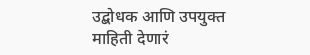उद्बोधक आणि उपयुक्त माहिती देणारं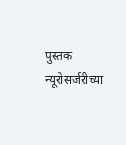पुस्तक न्यूरोसर्जरीच्या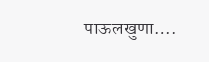पाऊलखुणा….